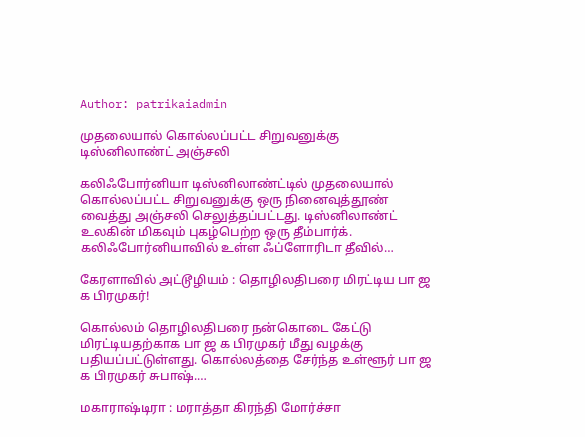Author: patrikaiadmin

முதலையால் கொல்லப்பட்ட சிறுவனுக்கு டிஸ்னிலாண்ட் அஞ்சலி

கலிஃபோர்னியா டிஸ்னிலாண்ட்டில் முதலையால் கொல்லப்பட்ட சிறுவனுக்கு ஒரு நினைவுத்தூண் வைத்து அஞ்சலி செலுத்தப்பட்டது. டிஸ்னிலாண்ட் உலகின் மிகவும் புகழ்பெற்ற ஒரு தீம்பார்க். கலிஃபோர்னியாவில் உள்ள ஃப்ளோரிடா தீவில்…

கேரளாவில் அட்டூழியம் : தொழிலதிபரை மிரட்டிய பா ஜ க பிரமுகர்!

கொல்லம் தொழிலதிபரை நன்கொடை கேட்டு மிரட்டியதற்காக பா ஜ க பிரமுகர் மீது வழக்கு பதியப்பட்டுள்ளது. கொல்லத்தை சேர்ந்த உள்ளூர் பா ஜ க பிரமுகர் சுபாஷ்.…

மகாராஷ்டிரா : மராத்தா கிரந்தி மோர்ச்சா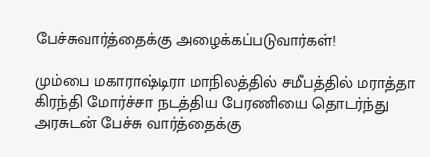பேச்சுவார்த்தைக்கு அழைக்கப்படுவார்கள்!

மும்பை மகாராஷ்டிரா மாநிலத்தில் சமீபத்தில் மராத்தா கிரந்தி மோர்ச்சா நடத்திய பேரணியை தொடர்ந்து அரசுடன் பேச்சு வார்த்தைக்கு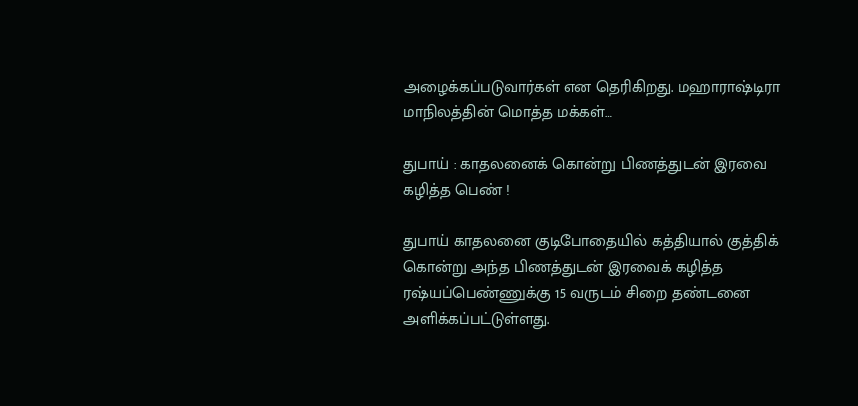அழைக்கப்படுவார்கள் என தெரிகிறது. மஹாராஷ்டிரா மாநிலத்தின் மொத்த மக்கள்…

துபாய் : காதலனைக் கொன்று பிணத்துடன் இரவை கழித்த பெண் !

துபாய் காதலனை குடிபோதையில் கத்தியால் குத்திக் கொன்று அந்த பிணத்துடன் இரவைக் கழித்த ரஷ்யப்பெண்ணுக்கு 15 வருடம் சிறை தண்டனை அளிக்கப்பட்டுள்ளது.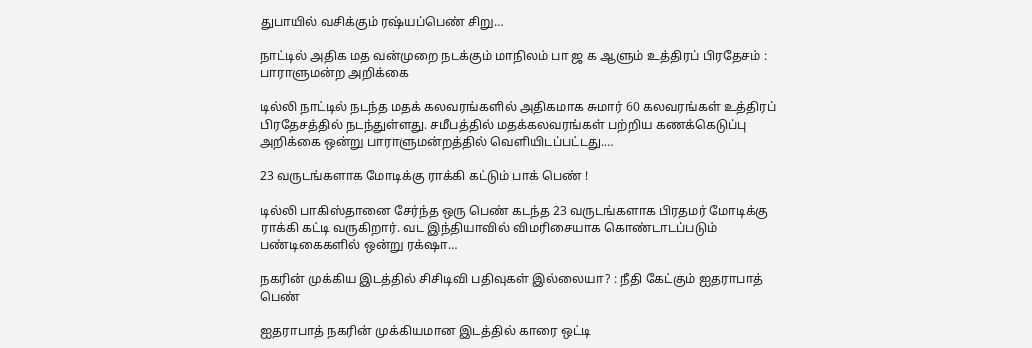துபாயில் வசிக்கும் ரஷ்யப்பெண் சிறு…

நாட்டில் அதிக மத வன்முறை நடக்கும் மாநிலம் பா ஜ க ஆளும் உத்திரப் பிரதேசம் : பாராளுமன்ற அறிக்கை

டில்லி நாட்டில் நடந்த மதக் கலவரங்களில் அதிகமாக சுமார் 60 கலவரங்கள் உத்திரப் பிரதேசத்தில் நடந்துள்ளது. சமீபத்தில் மதக்கலவரங்கள் பற்றிய கணக்கெடுப்பு அறிக்கை ஒன்று பாராளுமன்றத்தில் வெளியிடப்பட்டது.…

23 வருடங்களாக மோடிக்கு ராக்கி கட்டும் பாக் பெண் !

டில்லி பாகிஸ்தானை சேர்ந்த ஒரு பெண் கடந்த 23 வருடங்களாக பிரதமர் மோடிக்கு ராக்கி கட்டி வருகிறார். வட இந்தியாவில் விமரிசையாக கொண்டாடப்படும் பண்டிகைகளில் ஒன்று ரக்‌ஷா…

நகரின் முக்கிய இடத்தில் சிசிடிவி பதிவுகள் இல்லையா? : நீதி கேட்கும் ஐதராபாத் பெண்

ஐதராபாத் நகரின் முக்கியமான இடத்தில் காரை ஒட்டி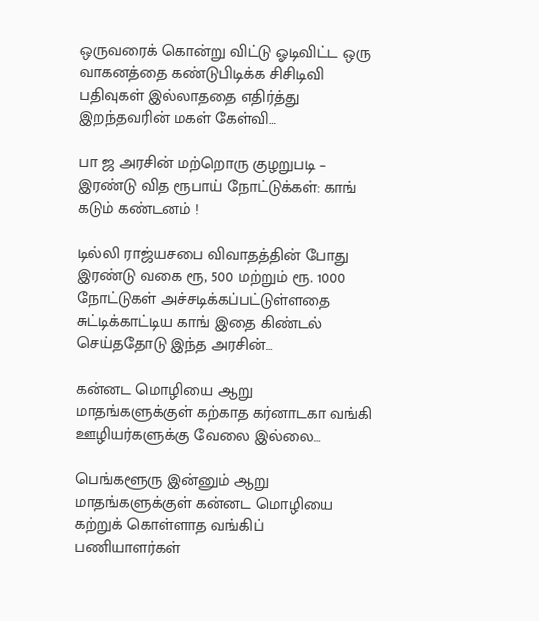ஒருவரைக் கொன்று விட்டு ஓடிவிட்ட ஒரு வாகனத்தை கண்டுபிடிக்க சிசிடிவி பதிவுகள் இல்லாததை எதிர்த்து இறந்தவரின் மகள் கேள்வி…

பா ஜ அரசின் மற்றொரு குழறுபடி – இரண்டு வித ரூபாய் நோட்டுக்கள்: காங் கடும் கண்டனம் !

டில்லி ராஜ்யசபை விவாதத்தின் போது இரண்டு வகை ரூ, 500 மற்றும் ரூ. 1000 நோட்டுகள் அச்சடிக்கப்பட்டுள்ளதை சுட்டிக்காட்டிய காங் இதை கிண்டல் செய்ததோடு இந்த அரசின்…

கன்னட மொழியை ஆறு மாதங்களுக்குள் கற்காத கர்னாடகா வங்கி ஊழியர்களுக்கு வேலை இல்லை…

பெங்களூரு இன்னும் ஆறு மாதங்களுக்குள் கன்னட மொழியை கற்றுக் கொள்ளாத வங்கிப் பணியாளர்கள்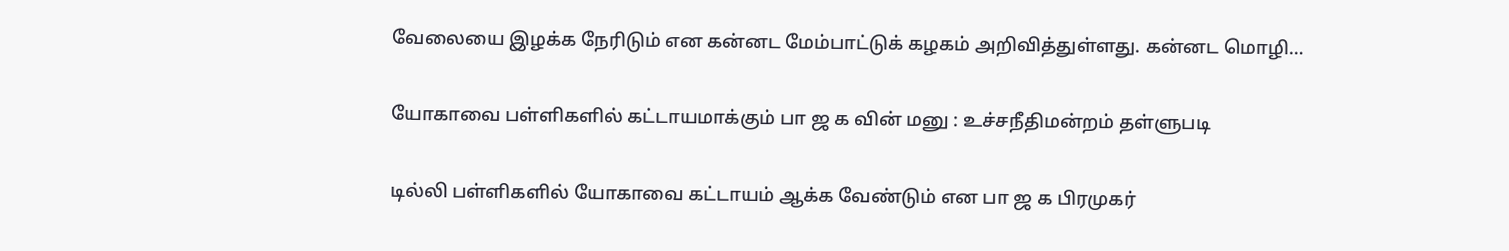வேலையை இழக்க நேரிடும் என கன்னட மேம்பாட்டுக் கழகம் அறிவித்துள்ளது. கன்னட மொழி…

யோகாவை பள்ளிகளில் கட்டாயமாக்கும் பா ஜ க வின் மனு : உச்சநீதிமன்றம் தள்ளுபடி

டில்லி பள்ளிகளில் யோகாவை கட்டாயம் ஆக்க வேண்டும் என பா ஜ க பிரமுகர்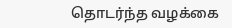தொடர்ந்த வழக்கை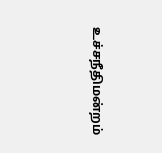உச்சநீதிமன்றம்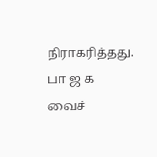நிராகரித்தது. பா ஜ க வைச்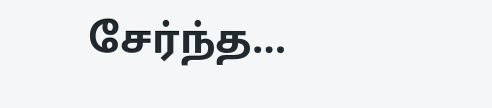சேர்ந்த…